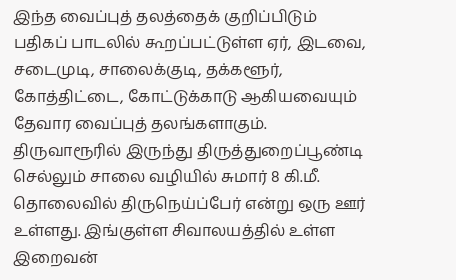இந்த வைப்புத் தலத்தைக் குறிப்பிடும் பதிகப் பாடலில் கூறப்பட்டுள்ள ஏர், இடவை, சடைமுடி, சாலைக்குடி, தக்களூர், கோத்திட்டை, கோட்டுக்காடு ஆகியவையும் தேவார வைப்புத் தலங்களாகும்.
திருவாரூரில் இருந்து திருத்துறைப்பூண்டி செல்லும் சாலை வழியில் சுமார் 8 கி.மீ. தொலைவில் திருநெய்ப்பேர் என்று ஒரு ஊர் உள்ளது. இங்குள்ள சிவாலயத்தில் உள்ள இறைவன்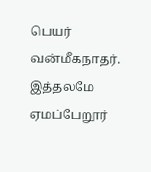பெயர் வன்மீகநாதர். இத்தலமே ஏமப்பேறூர்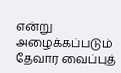என்று அழைக்கப்படும் தேவார வைப்புத்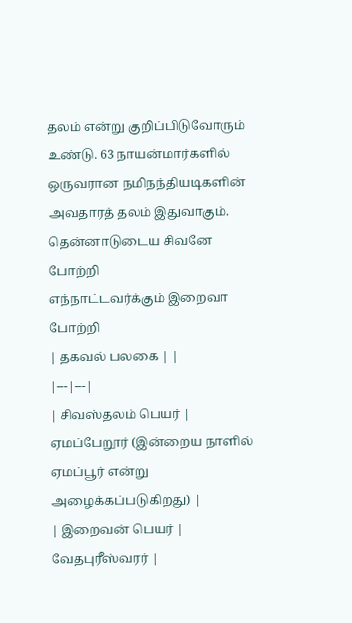தலம் என்று குறிப்பிடுவோரும் உண்டு. 63 நாயன்மார்களில் ஒருவரான நமிநந்தியடிகளின் அவதாரத் தலம் இதுவாகும்.
தென்னாடுடைய சிவனே போற்றி
எந்நாட்டவர்க்கும் இறைவா போற்றி
| தகவல் பலகை | |
|---|---|
| சிவஸ்தலம் பெயர் | ஏமப்பேறூர் (இன்றைய நாளில் ஏமப்பூர் என்று அழைக்கப்படுகிறது) |
| இறைவன் பெயர் | வேதபுரீஸ்வரர் |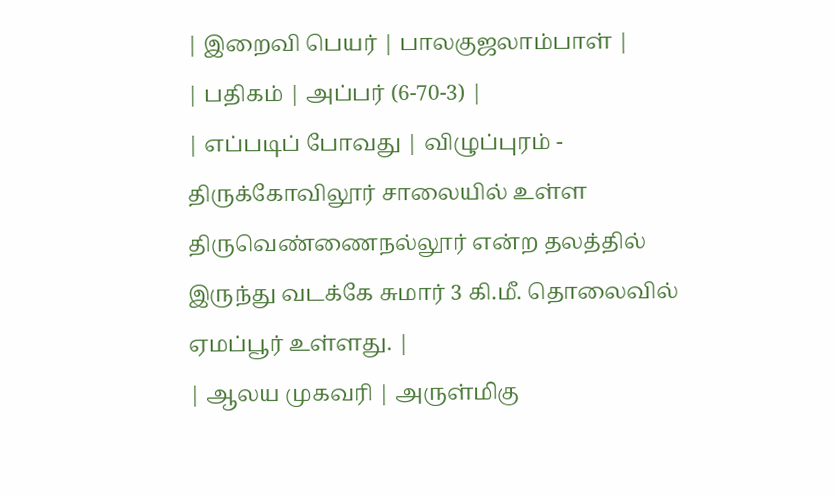| இறைவி பெயர் | பாலகுஜலாம்பாள் |
| பதிகம் | அப்பர் (6-70-3) |
| எப்படிப் போவது | விழுப்புரம் - திருக்கோவிலூர் சாலையில் உள்ள திருவெண்ணைநல்லூர் என்ற தலத்தில் இருந்து வடக்கே சுமார் 3 கி.மீ. தொலைவில் ஏமப்பூர் உள்ளது. |
| ஆலய முகவரி | அருள்மிகு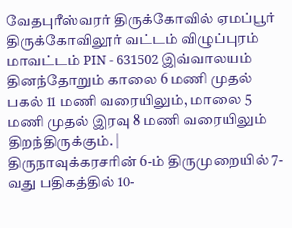வேதபுரீஸ்வரர் திருக்கோவில் ஏமப்பூர் திருக்கோவிலூர் வட்டம் விழுப்புரம் மாவட்டம் PIN - 631502 இவ்வாலயம் தினந்தோறும் காலை 6 மணி முதல் பகல் 11 மணி வரையிலும், மாலை 5 மணி முதல் இரவு 8 மணி வரையிலும் திறந்திருக்கும். |
திருநாவுக்கரசரின் 6-ம் திருமுறையில் 7-வது பதிகத்தில் 10-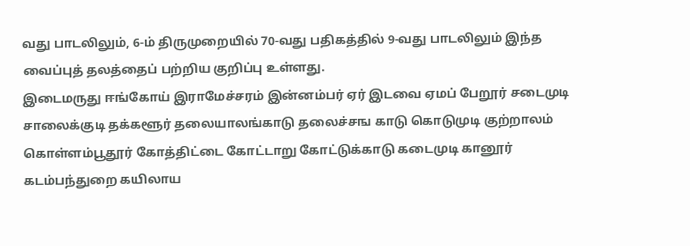வது பாடலிலும், 6-ம் திருமுறையில் 70-வது பதிகத்தில் 9-வது பாடலிலும் இந்த வைப்புத் தலத்தைப் பற்றிய குறிப்பு உள்ளது.
இடைமருது ஈங்கோய் இராமேச்சரம் இன்னம்பர் ஏர் இடவை ஏமப் பேறூர் சடைமுடி சாலைக்குடி தக்களூர் தலையாலங்காடு தலைச்சங காடு கொடுமுடி குற்றாலம் கொள்ளம்பூதூர் கோத்திட்டை கோட்டாறு கோட்டுக்காடு கடைமுடி கானூர் கடம்பந்துறை கயிலாய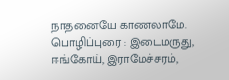நாதனையே காணலாமே. பொழிப்புரை : இடைமருது, ஈங்கோய், இராமேச்சரம்,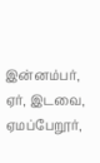இன்னம்பர், ஏர், இடவை, ஏமப்பேறூர்,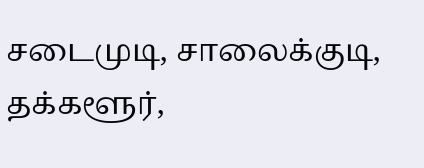சடைமுடி, சாலைக்குடி, தக்களூர்,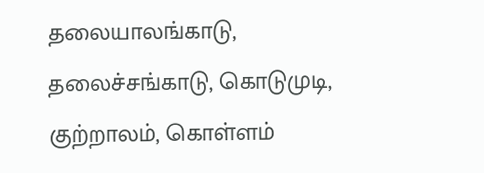தலையாலங்காடு, தலைச்சங்காடு, கொடுமுடி, குற்றாலம், கொள்ளம்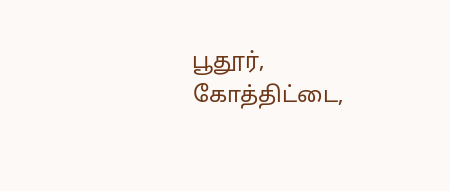பூதூர், கோத்திட்டை,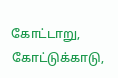கோட்டாறு, கோட்டுக்காடு,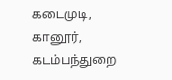கடைமுடி, கானூர், கடம்பந்துறை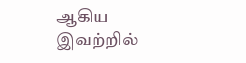ஆகிய இவற்றில்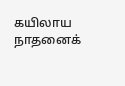கயிலாய நாதனைக்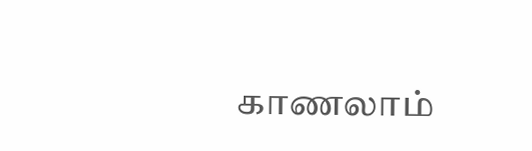காணலாம்